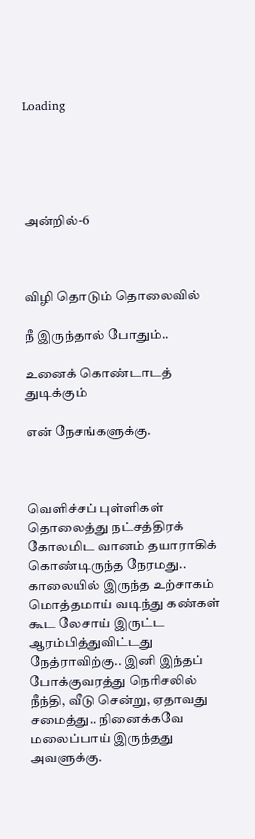Loading





அன்றில்-6



விழி தொடும் தொலைவில்

நீ இருந்தால் போதும்..

உனைக் கொண்டாடத் துடிக்கும்

என் நேசங்களுக்கு.



வெளிச்சப் புள்ளிகள் தொலைத்து நட்சத்திரக் கோலமிட வானம் தயாராகிக் கொண்டிருந்த நேரமது.. காலையில் இருந்த உற்சாகம் மொத்தமாய் வடிந்து கண்கள் கூட லேசாய் இருட்ட ஆரம்பித்துவிட்டது நேத்ராவிற்கு.. இனி இந்தப் போக்குவரத்து நெரிசலில் நீந்தி, வீடு சென்று, ஏதாவது சமைத்து.. நினைக்கவே மலைப்பாய் இருந்தது அவளுக்கு.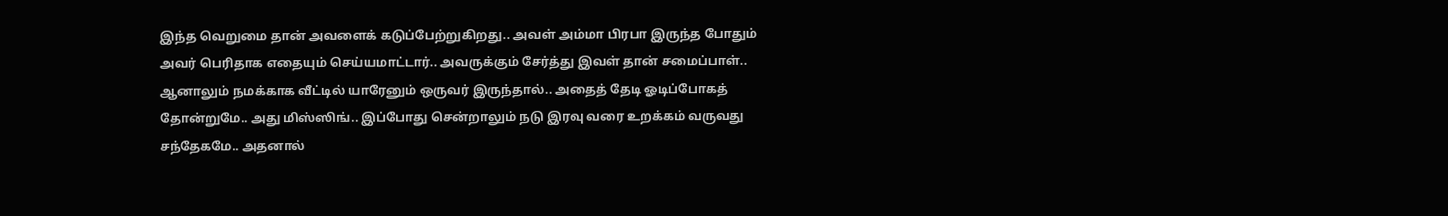இந்த வெறுமை தான் அவளைக் கடுப்பேற்றுகிறது.. அவள் அம்மா பிரபா இருந்த போதும் அவர் பெரிதாக எதையும் செய்யமாட்டார்.. அவருக்கும் சேர்த்து இவள் தான் சமைப்பாள்.. ஆனாலும் நமக்காக வீட்டில் யாரேனும் ஒருவர் இருந்தால்.. அதைத் தேடி ஓடிப்போகத் தோன்றுமே.. அது மிஸ்ஸிங்.. இப்போது சென்றாலும் நடு இரவு வரை உறக்கம் வருவது சந்தேகமே.. அதனால்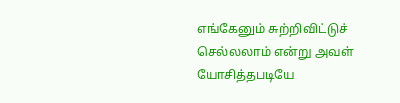எங்கேனும் சுற்றிவிட்டுச் செல்லலாம் என்று அவள் யோசித்தபடியே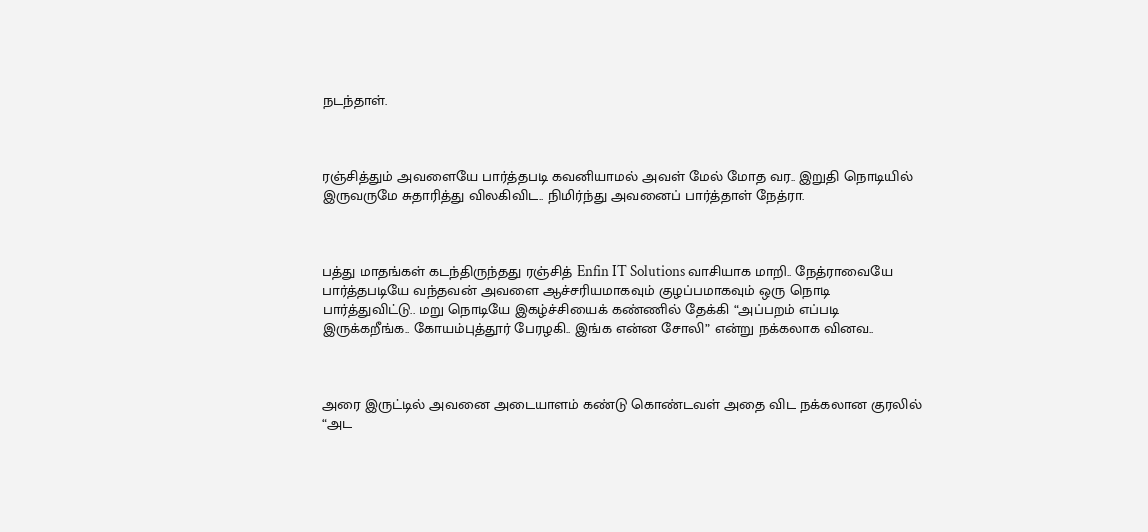நடந்தாள்.



ரஞ்சித்தும் அவளையே பார்த்தபடி கவனியாமல் அவள் மேல் மோத வர.. இறுதி நொடியில் இருவருமே சுதாரித்து விலகிவிட.. நிமிர்ந்து அவனைப் பார்த்தாள் நேத்ரா.



பத்து மாதங்கள் கடந்திருந்தது ரஞ்சித் Enfin IT Solutions வாசியாக மாறி.. நேத்ராவையே பார்த்தபடியே வந்தவன் அவளை ஆச்சரியமாகவும் குழப்பமாகவும் ஒரு நொடி பார்த்துவிட்டு.. மறு நொடியே இகழ்ச்சியைக் கண்ணில் தேக்கி “அப்பறம் எப்படி இருக்கறீங்க.. கோயம்புத்தூர் பேரழகி.. இங்க என்ன சோலி” என்று நக்கலாக வினவ..



அரை இருட்டில் அவனை அடையாளம் கண்டு கொண்டவள் அதை விட நக்கலான குரலில் “அட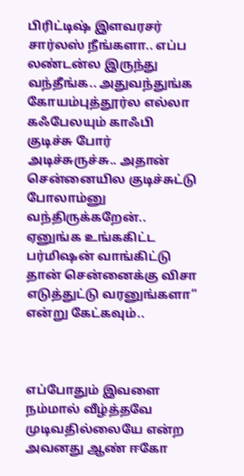பிரிட்டிஷ் இளவரசர் சார்லஸ் நீங்களா.. எப்ப லண்டன்ல இருந்து வந்தீங்க.. அதுவந்துங்க கோயம்புத்தூர்ல எல்லா கஃபேலயும் காஃபி குடிச்சு போர் அடிச்சுருச்சு.. அதான் சென்னையில குடிச்சுட்டு போலாம்னு வந்திருக்கறேன்.. ஏனுங்க உங்ககிட்ட பர்மிஷன் வாங்கிட்டு தான் சென்னைக்கு விசா எடுத்துட்டு வரனுங்களா” என்று கேட்கவும்..



எப்போதும் இவளை நம்மால் வீழ்த்தவே முடிவதில்லையே என்ற அவனது ஆண் ஈகோ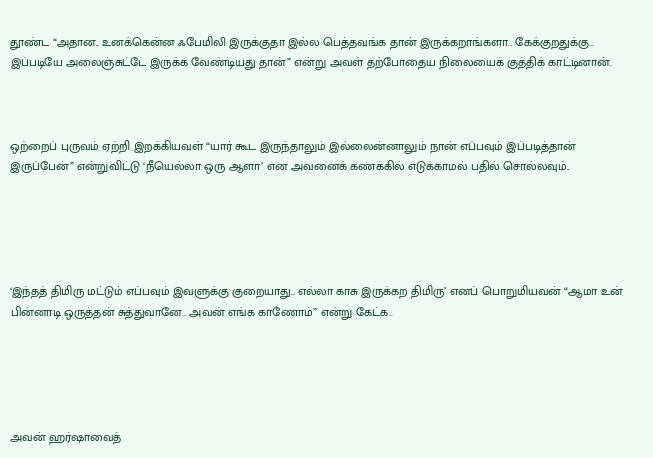தூண்ட “அதான.. உனக்கென்ன ஃபேமிலி இருக்குதா இல்ல பெத்தவங்க தான் இருக்கறாங்களா.. கேக்குறதுக்கு.. இப்படியே அலைஞ்சுட்டே இருக்க வேண்டியது தான்” என்று அவள் தற்போதைய நிலையைக் குத்திக் காட்டினான்.



ஒற்றைப் புருவம் ஏற்றி இறக்கியவள் “யார் கூட இருந்தாலும் இல்லைன்னாலும் நான் எப்பவும் இப்படித்தான் இருப்பேன்” என்றுவிட்டு ‘நீயெல்லா ஒரு ஆளா’ என அவனைக் கணக்கில் எடுக்காமல் பதில் சொல்லவும்..





‘இந்தத் திமிரு மட்டும் எப்பவும் இவளுக்கு குறையாது.. எல்லா காசு இருக்கற திமிரு’ எனப் பொறுமியவன் “ஆமா உன் பின்னாடி ஒருத்தன் சுத்துவானே.. அவன் எங்க காணோம்” என்று கேட்க..





அவன் ஹர்ஷாவைத்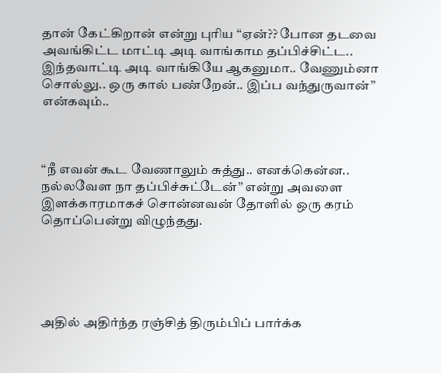தான் கேட்கிறான் என்று புரிய “ஏன்?? போன தடவை அவங்கிட்ட மாட்டி அடி வாங்காம தப்பிச்சிட்ட.. இந்தவாட்டி அடி வாங்கியே ஆகனுமா.. வேணும்னா சொல்லு.. ஒரு கால் பண்றேன்.. இப்ப வந்துருவான்” என்கவும்..



“நீ எவன் கூட வேணாலும் சுத்து.. எனக்கென்ன.. நல்லவேள நா தப்பிச்சுட்டேன்” என்று அவளை இளக்காரமாகச் சொன்னவன் தோளில் ஒரு கரம் தொப்பென்று விழுந்தது.





அதில் அதிர்ந்த ரஞ்சித் திரும்பிப் பார்க்க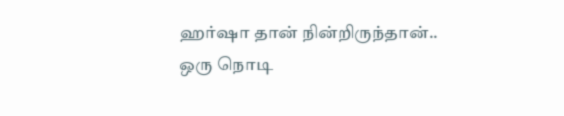ஹர்ஷா தான் நின்றிருந்தான்.. ஒரு நொடி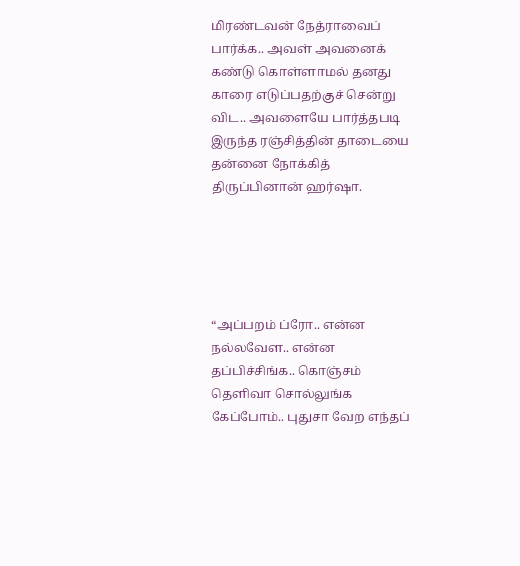மிரண்டவன் நேத்ராவைப் பார்க்க.. அவள் அவனைக் கண்டு கொள்ளாமல் தனது காரை எடுப்பதற்குச் சென்று விட.. அவளையே பார்த்தபடி இருந்த ரஞ்சித்தின் தாடையை தன்னை நோக்கித் திருப்பினான் ஹர்ஷா.





“அப்பறம் ப்ரோ.. என்ன நல்லவேள.. என்ன தப்பிச்சிங்க.. கொஞ்சம் தெளிவா சொல்லுங்க கேப்போம்.. புதுசா வேற எந்தப்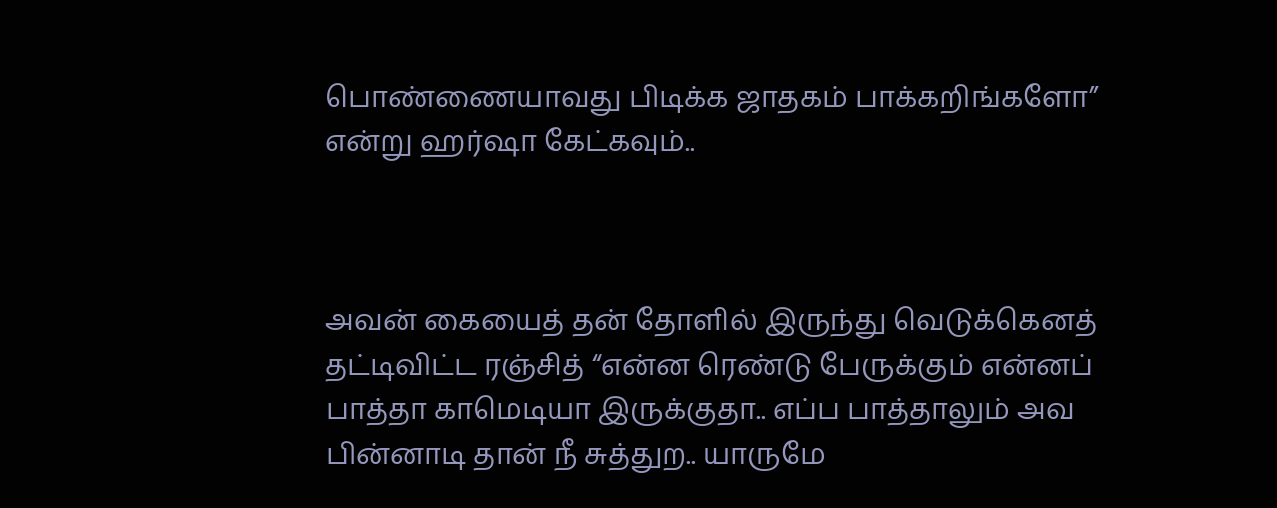பொண்ணையாவது பிடிக்க ஜாதகம் பாக்கறிங்களோ” என்று ஹர்ஷா கேட்கவும்..



அவன் கையைத் தன் தோளில் இருந்து வெடுக்கெனத் தட்டிவிட்ட ரஞ்சித் “என்ன ரெண்டு பேருக்கும் என்னப் பாத்தா காமெடியா இருக்குதா.. எப்ப பாத்தாலும் அவ பின்னாடி தான் நீ சுத்துற.. யாருமே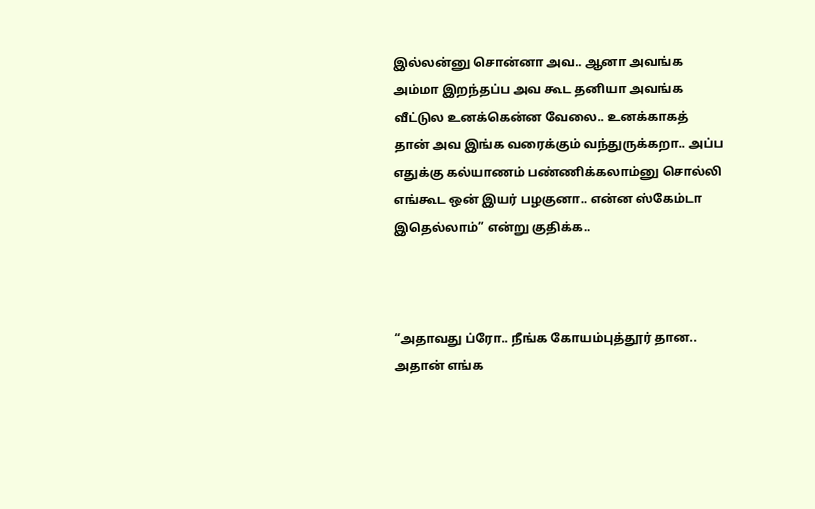இல்லன்னு சொன்னா அவ.. ஆனா அவங்க அம்மா இறந்தப்ப அவ கூட தனியா அவங்க வீட்டுல உனக்கென்ன வேலை.. உனக்காகத் தான் அவ இங்க வரைக்கும் வந்துருக்கறா.. அப்ப எதுக்கு கல்யாணம் பண்ணிக்கலாம்னு சொல்லி எங்கூட ஒன் இயர் பழகுனா.. என்ன ஸ்கேம்டா இதெல்லாம்” என்று குதிக்க..



“அதாவது ப்ரோ.. நீங்க கோயம்புத்தூர் தான.. அதான் எங்க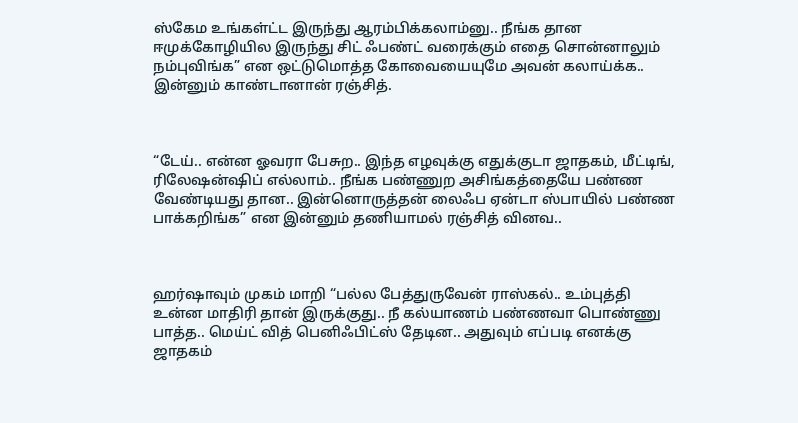ஸ்கேம உங்கள்ட்ட இருந்து ஆரம்பிக்கலாம்னு.. நீங்க தான ஈமுக்கோழியில இருந்து சிட் ஃபண்ட் வரைக்கும் எதை சொன்னாலும் நம்புவிங்க” என ஒட்டுமொத்த கோவையையுமே அவன் கலாய்க்க.. இன்னும் காண்டானான் ரஞ்சித்.



“டேய்.. என்ன ஓவரா பேசுற.. இந்த எழவுக்கு எதுக்குடா ஜாதகம், மீட்டிங், ரிலேஷன்ஷிப் எல்லாம்.. நீங்க பண்ணுற அசிங்கத்தையே பண்ண வேண்டியது தான.. இன்னொருத்தன் லைஃப ஏன்டா ஸ்பாயில் பண்ண பாக்கறிங்க” என இன்னும் தணியாமல் ரஞ்சித் வினவ..



ஹர்ஷாவும் முகம் மாறி “பல்ல பேத்துருவேன் ராஸ்கல்.. உம்புத்தி உன்ன மாதிரி தான் இருக்குது.. நீ கல்யாணம் பண்ணவா பொண்ணு பாத்த.. மெய்ட் வித் பெனிஃபிட்ஸ் தேடின.. அதுவும் எப்படி எனக்கு ஜாதகம்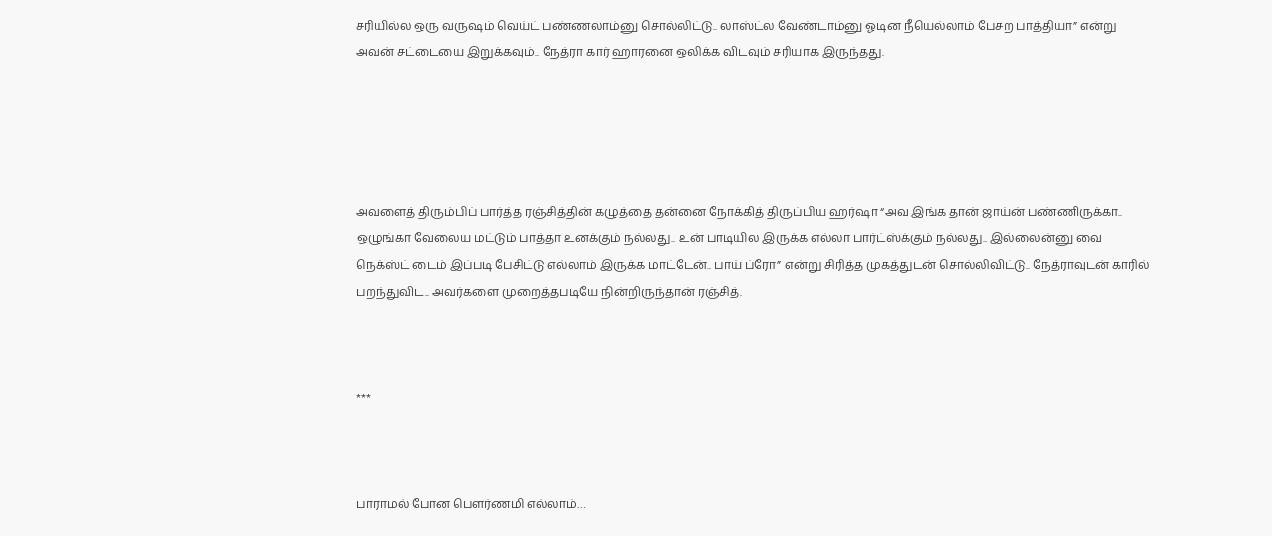சரியில்ல ஒரு வருஷம் வெய்ட் பண்ணலாம்னு சொல்லிட்டு.. லாஸ்ட்ல வேண்டாம்னு ஓடின நீயெல்லாம் பேசற பாத்தியா” என்று அவன் சட்டையை இறுக்கவும்.. நேத்ரா கார் ஹாரனை ஒலிக்க விடவும் சரியாக இருந்தது.





அவளைத் திரும்பிப் பார்த்த ரஞ்சித்தின் கழுத்தை தன்னை நோக்கித் திருப்பிய ஹர்ஷா “அவ இங்க தான் ஜாய்ன் பண்ணிருக்கா.. ஒழுங்கா வேலைய மட்டும் பாத்தா உனக்கும் நல்லது.. உன் பாடியில இருக்க எல்லா பார்ட்ஸ்க்கும் நல்லது.. இல்லைன்னு வை நெக்ஸ்ட் டைம் இப்படி பேசிட்டு எல்லாம் இருக்க மாட்டேன்.. பாய் ப்ரோ” என்று சிரித்த முகத்துடன் சொல்லிவிட்டு.. நேத்ராவுடன் காரில் பறந்துவிட.. அவர்களை முறைத்தபடியே நின்றிருந்தான் ரஞ்சித்.



***



பாராமல் போன பௌர்ணமி எல்லாம்…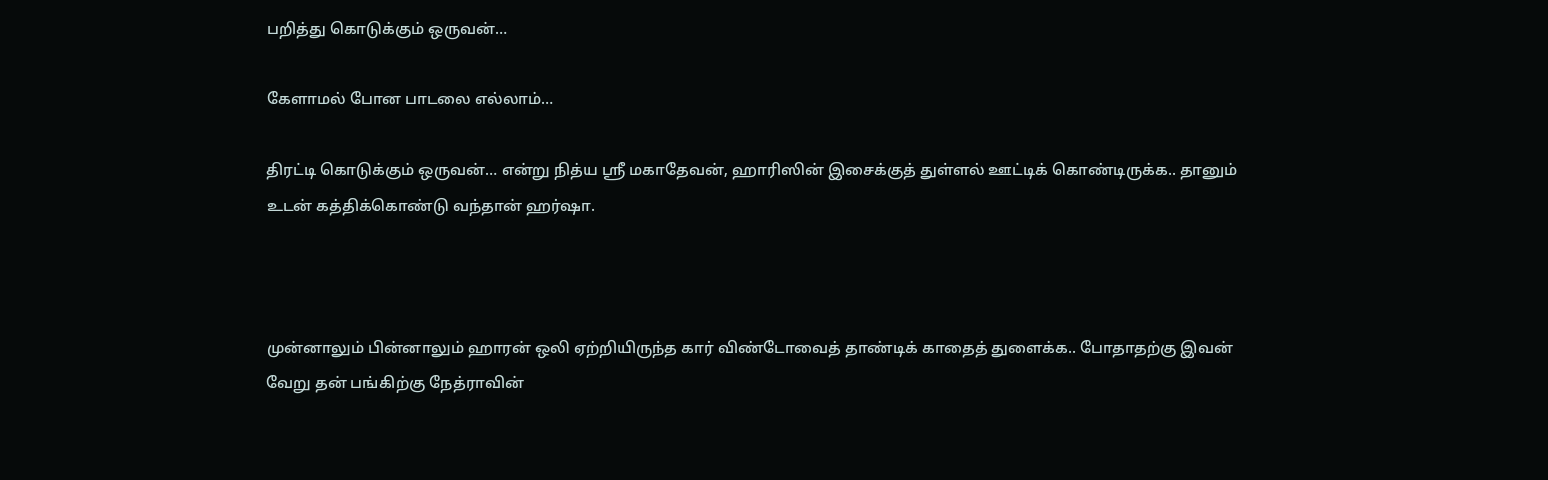பறித்து கொடுக்கும் ஒருவன்…

கேளாமல் போன பாடலை எல்லாம்…

திரட்டி கொடுக்கும் ஒருவன்… என்று நித்ய ஶ்ரீ மகாதேவன், ஹாரிஸின் இசைக்குத் துள்ளல் ஊட்டிக் கொண்டிருக்க.. தானும் உடன் கத்திக்கொண்டு வந்தான் ஹர்ஷா.



முன்னாலும் பின்னாலும் ஹாரன் ஒலி ஏற்றியிருந்த கார் விண்டோவைத் தாண்டிக் காதைத் துளைக்க.. போதாதற்கு இவன் வேறு தன் பங்கிற்கு நேத்ராவின்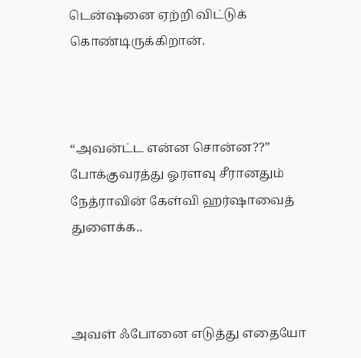டென்ஷனை ஏற்றி விட்டுக் கொண்டிருக்கிறான்.



“அவன்ட்ட என்ன சொன்ன??” போக்குவரத்து ஓரளவு சீரானதும் நேத்ராவின் கேள்வி ஹர்ஷாவைத் துளைக்க..



அவள் ஃபோனை எடுத்து எதையோ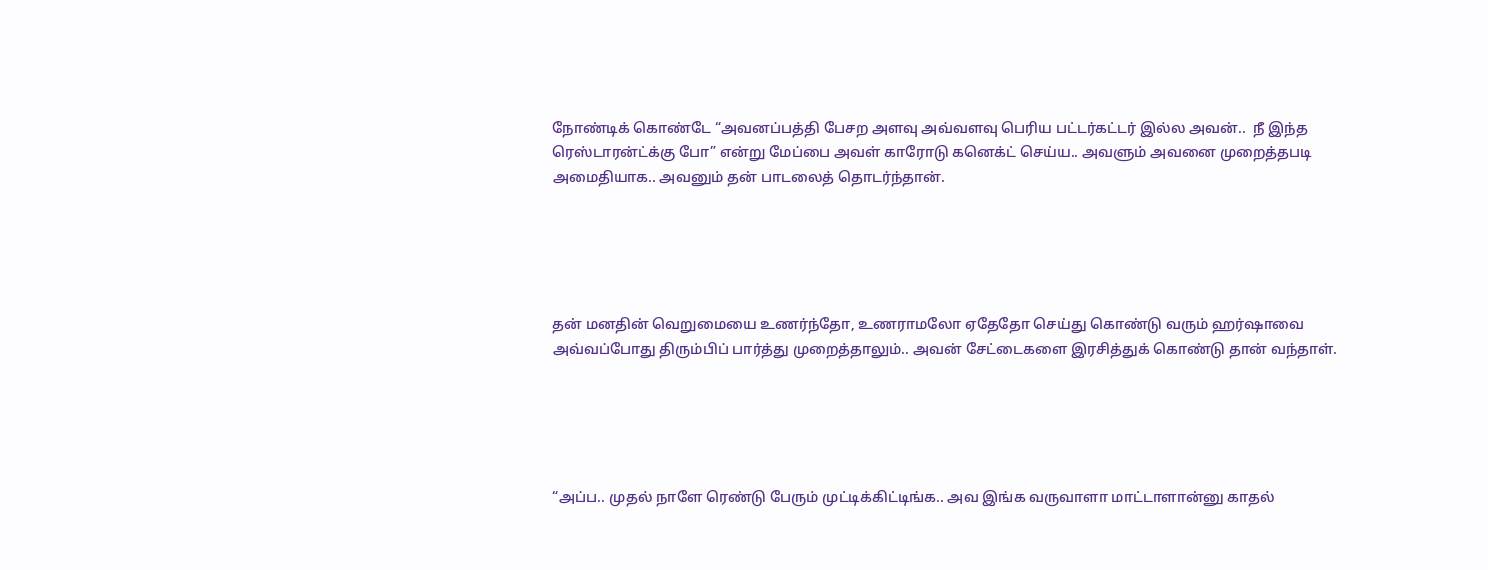நோண்டிக் கொண்டே “அவனப்பத்தி பேசற அளவு அவ்வளவு பெரிய பட்டர்கட்டர் இல்ல அவன்..  நீ இந்த ரெஸ்டாரன்ட்க்கு போ” என்று மேப்பை அவள் காரோடு கனெக்ட் செய்ய.. அவளும் அவனை முறைத்தபடி அமைதியாக.. அவனும் தன் பாடலைத் தொடர்ந்தான்.





தன் மனதின் வெறுமையை உணர்ந்தோ, உணராமலோ ஏதேதோ செய்து கொண்டு வரும் ஹர்ஷாவை அவ்வப்போது திரும்பிப் பார்த்து முறைத்தாலும்.. அவன் சேட்டைகளை இரசித்துக் கொண்டு தான் வந்தாள்.





“அப்ப.. முதல் நாளே ரெண்டு பேரும் முட்டிக்கிட்டிங்க.. அவ இங்க வருவாளா மாட்டாளான்னு காதல்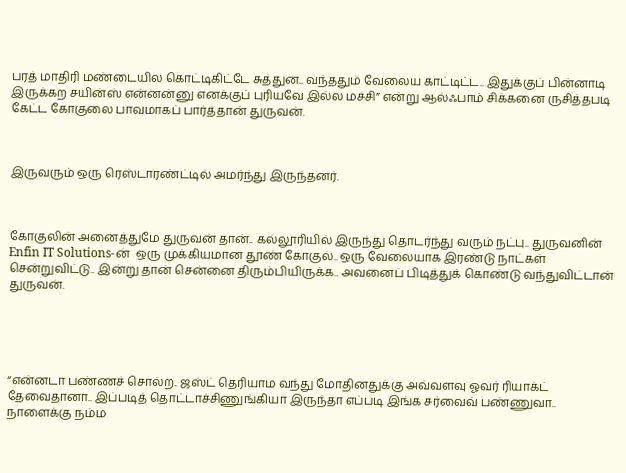பரத் மாதிரி மண்டையில கொட்டிகிட்டே சுத்துன.. வந்ததும் வேலைய காட்டிட்ட.. இதுக்குப் பின்னாடி இருக்கற சயின்ஸ் என்னன்னு எனக்குப் புரியவே இல்ல மச்சி” என்று ஆல்ஃபாம் சிக்கனை ருசித்தபடி கேட்ட கோகுலை பாவமாகப் பார்த்தான் துருவன்.



இருவரும் ஒரு ரெஸ்டாரண்ட்டில் அமர்ந்து இருந்தனர்.



கோகுலின் அனைத்துமே துருவன் தான்.. கல்லூரியில் இருந்து தொடர்ந்து வரும் நட்பு.. துருவனின் Enfin IT Solutions-ன்  ஒரு முக்கியமான தூண் கோகுல்.. ஒரு வேலையாக இரண்டு நாட்கள் சென்றுவிட்டு.. இன்று தான் சென்னை திரும்பியிருக்க.. அவனைப் பிடித்துக் கொண்டு வந்துவிட்டான் துருவன்.





“என்னடா பண்ணச் சொல்ற.. ஜஸ்ட் தெரியாம வந்து மோதினதுக்கு அவ்வளவு ஓவர் ரியாக்ட் தேவைதானா.. இப்படித் தொட்டாச்சிணுங்கியா இருந்தா எப்படி இங்க சர்வைவ் பண்ணுவா.. நாளைக்கு நம்ம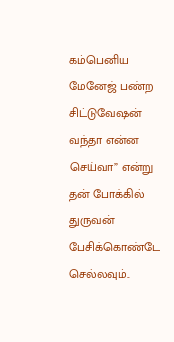கம்பெனிய மேனேஜ் பண்ற சிட்டுவேஷன் வந்தா என்ன செய்வா” என்று தன் போக்கில் துருவன் பேசிக்கொண்டே செல்லவும்..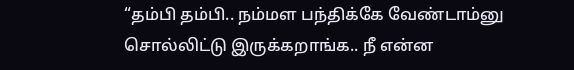“தம்பி தம்பி.. நம்மள பந்திக்கே வேண்டாம்னு சொல்லிட்டு இருக்கறாங்க.. நீ என்ன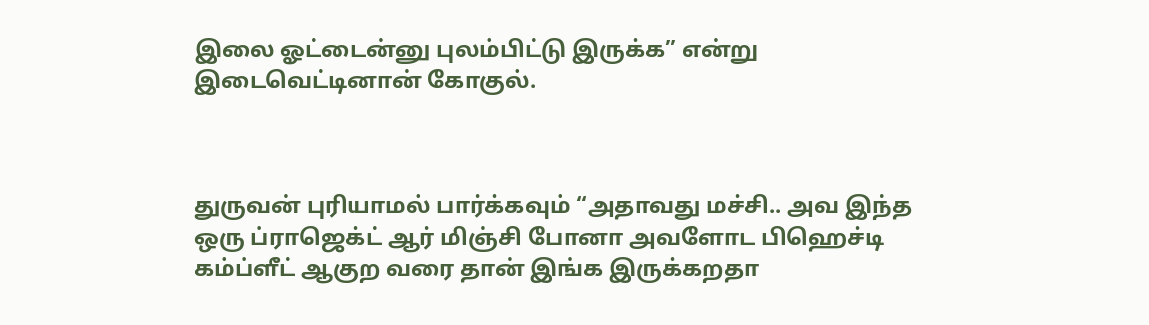இலை ஓட்டைன்னு புலம்பிட்டு இருக்க” என்று இடைவெட்டினான் கோகுல்.



துருவன் புரியாமல் பார்க்கவும் “அதாவது மச்சி.. அவ இந்த ஒரு ப்ராஜெக்ட் ஆர் மிஞ்சி போனா அவளோட பிஹெச்டி கம்ப்ளீட் ஆகுற வரை தான் இங்க இருக்கறதா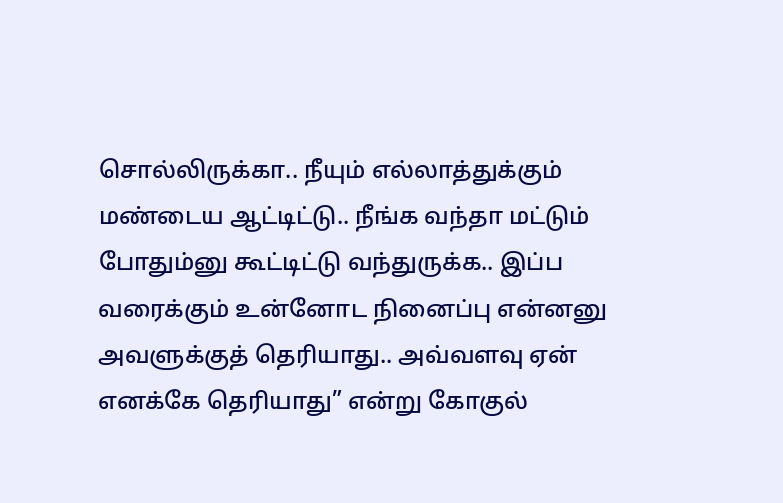சொல்லிருக்கா.. நீயும் எல்லாத்துக்கும் மண்டைய ஆட்டிட்டு.. நீங்க வந்தா மட்டும் போதும்னு கூட்டிட்டு வந்துருக்க.. இப்ப வரைக்கும் உன்னோட நினைப்பு என்னனு அவளுக்குத் தெரியாது.. அவ்வளவு ஏன் எனக்கே தெரியாது” என்று கோகுல்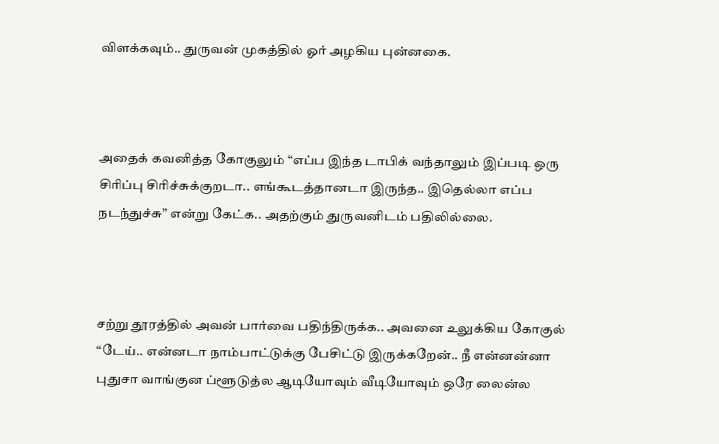விளக்கவும்.. துருவன் முகத்தில் ஓர் அழகிய புன்னகை.



அதைக் கவனித்த கோகுலும் “எப்ப இந்த டாபிக் வந்தாலும் இப்படி ஒரு சிரிப்பு சிரிச்சுக்குறடா.. எங்கூடத்தானடா இருந்த.. இதெல்லா எப்ப நடந்துச்சு” என்று கேட்க.. அதற்கும் துருவனிடம் பதிலில்லை.



சற்று தூரத்தில் அவன் பார்வை பதிந்திருக்க.. அவனை உலுக்கிய கோகுல் “டேய்.. என்னடா நாம்பாட்டுக்கு பேசிட்டு இருக்கறேன்.. நீ என்னன்னா புதுசா வாங்குன ப்ளூடுத்ல ஆடியோவும் வீடியோவும் ஒரே லைன்ல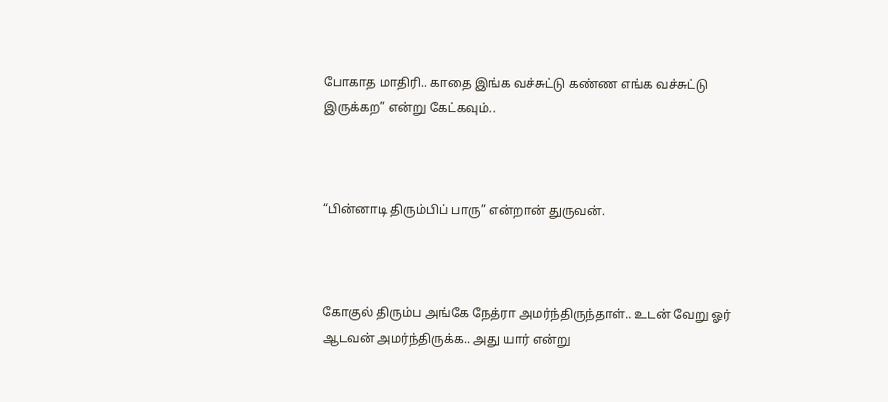போகாத மாதிரி.. காதை இங்க வச்சுட்டு கண்ண எங்க வச்சுட்டு இருக்கற” என்று கேட்கவும்..



“பின்னாடி திரும்பிப் பாரு” என்றான் துருவன்.



கோகுல் திரும்ப அங்கே நேத்ரா அமர்ந்திருந்தாள்.. உடன் வேறு ஓர் ஆடவன் அமர்ந்திருக்க.. அது யார் என்று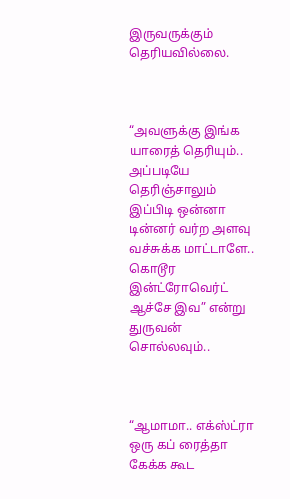இருவருக்கும் தெரியவில்லை.



“அவளுக்கு இங்க யாரைத் தெரியும்.. அப்படியே தெரிஞ்சாலும் இப்பிடி ஒன்னா டின்னர் வர்ற அளவு வச்சுக்க மாட்டாளே.. கொடூர இன்ட்ரோவெர்ட் ஆச்சே இவ” என்று துருவன் சொல்லவும்..



“ஆமாமா.. எக்ஸ்ட்ரா ஒரு கப் ரைத்தா கேக்க கூட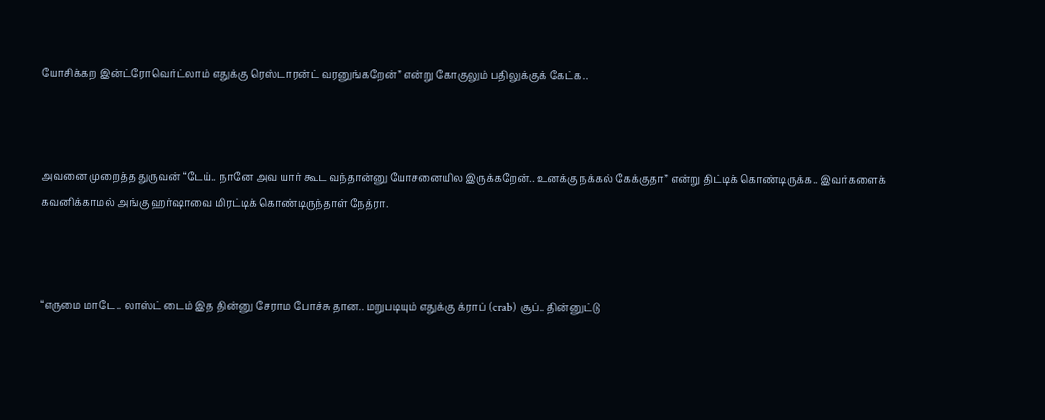யோசிக்கற இன்ட்ரோவெர்ட்லாம் எதுக்கு ரெஸ்டாரன்ட் வரனுங்கறேன்” என்று கோகுலும் பதிலுக்குக் கேட்க..



அவனை முறைத்த துருவன் “டேய்.. நானே அவ யார் கூட வந்தான்னு யோசனையில இருக்கறேன்.. உனக்கு நக்கல் கேக்குதா” என்று திட்டிக் கொண்டிருக்க.. இவர்களைக் கவனிக்காமல் அங்கு ஹர்ஷாவை மிரட்டிக் கொண்டிருந்தாள் நேத்ரா.



“எருமை மாடே.. லாஸ்ட் டைம் இத தின்னு சேராம போச்சு தான.. மறுபடியும் எதுக்கு க்ராப் (crab) சூப்.. தின்னுட்டு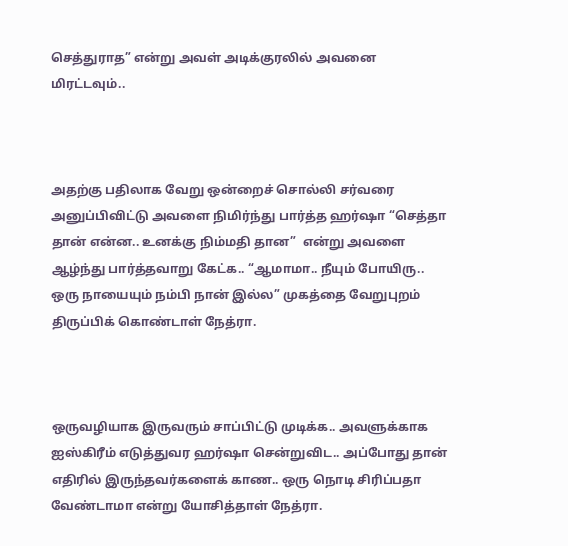செத்துராத” என்று அவள் அடிக்குரலில் அவனை மிரட்டவும்..



அதற்கு பதிலாக வேறு ஒன்றைச் சொல்லி சர்வரை அனுப்பிவிட்டு அவளை நிமிர்ந்து பார்த்த ஹர்ஷா “செத்தா தான் என்ன.. உனக்கு நிம்மதி தான”  என்று அவளை ஆழ்ந்து பார்த்தவாறு கேட்க.. “ஆமாமா.. நீயும் போயிரு.. ஒரு நாயையும் நம்பி நான் இல்ல” முகத்தை வேறுபுறம் திருப்பிக் கொண்டாள் நேத்ரா.



ஒருவழியாக இருவரும் சாப்பிட்டு முடிக்க.. அவளுக்காக ஐஸ்கிரீம் எடுத்துவர ஹர்ஷா சென்றுவிட.. அப்போது தான் எதிரில் இருந்தவர்களைக் காண.. ஒரு நொடி சிரிப்பதா வேண்டாமா என்று யோசித்தாள் நேத்ரா.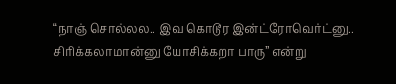“நாஞ் சொல்லல.. இவ கொடூர இன்ட்ரோவெர்ட்னு.. சிரிக்கலாமான்னு யோசிக்கறா பாரு” என்று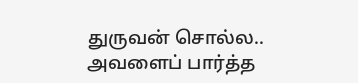துருவன் சொல்ல.. அவளைப் பார்த்த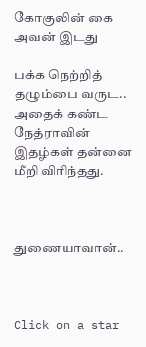கோகுலின் கை அவன் இடது

பக்க நெற்றித் தழும்பை வருட.. அதைக் கண்ட நேத்ராவின் இதழ்கள் தன்னை மீறி விரிந்தது.



துணையாவான்..



Click on a star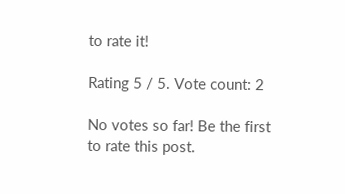to rate it!

Rating 5 / 5. Vote count: 2

No votes so far! Be the first to rate this post.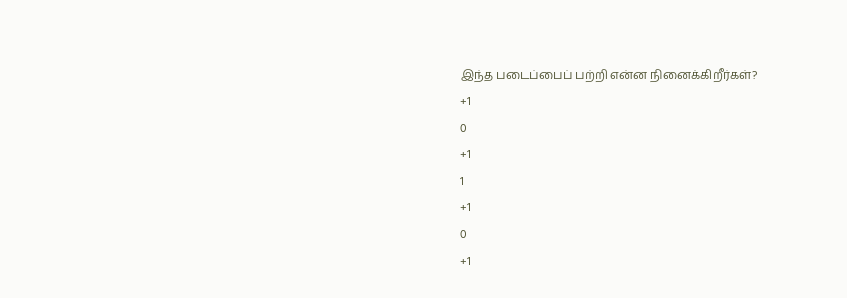இந்த படைப்பைப் பற்றி என்ன நினைக்கிறீர்கள்?
+1
0
+1
1
+1
0
+1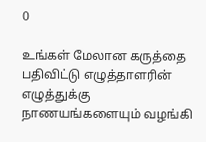0

உங்கள் மேலான கருத்தை பதிவிட்டு எழுத்தாளரின் எழுத்துக்கு நாணயங்களையும் வழங்கி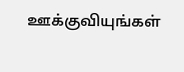ஊக்குவியுங்கள்